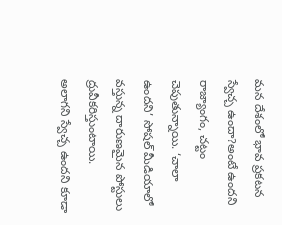మన దేశంలో భావ ప్రకటన స్వేచ్చ ఉందా?అంటే ఉందని రాజ్యాంగం, చట్టం చెపుతున్నాయి. ‘చాలా ఉందని’ సోషల్ మీడియాలో వస్తున్న దారుణమైన పోస్టులు ద్రువీకరిస్తుంటాయి.
అలాగని స్వేచ్చ ఉందని కూడా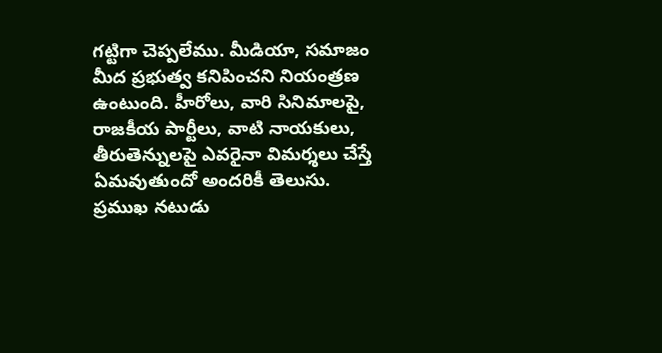గట్టిగా చెప్పలేము. మీడియా, సమాజం మీద ప్రభుత్వ కనిపించని నియంత్రణ ఉంటుంది. హీరోలు, వారి సినిమాలపై, రాజకీయ పార్టీలు, వాటి నాయకులు, తీరుతెన్నులపై ఎవరైనా విమర్శలు చేస్తే ఏమవుతుందో అందరికీ తెలుసు.
ప్రముఖ నటుడు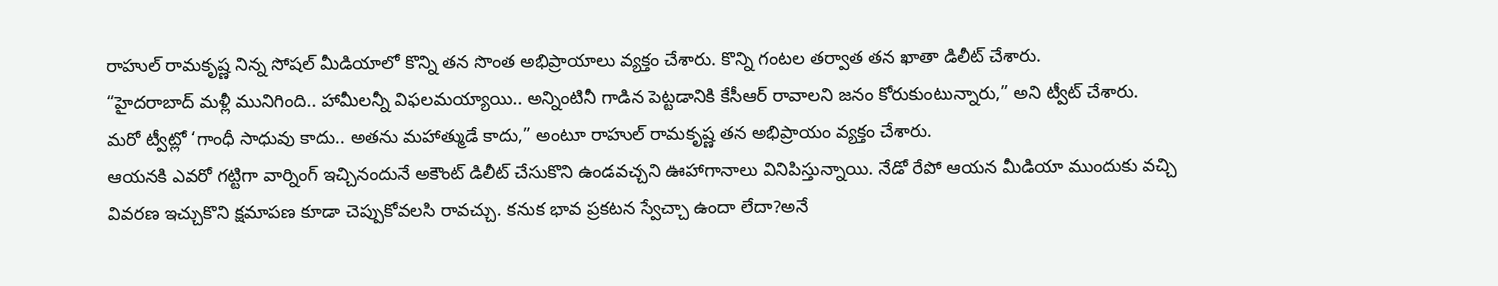రాహుల్ రామకృష్ణ నిన్న సోషల్ మీడియాలో కొన్ని తన సొంత అభిప్రాయాలు వ్యక్తం చేశారు. కొన్ని గంటల తర్వాత తన ఖాతా డిలీట్ చేశారు.
“హైదరాబాద్ మళ్లీ మునిగింది.. హామీలన్నీ విఫలమయ్యాయి.. అన్నింటినీ గాడిన పెట్టడానికి కేసీఆర్ రావాలని జనం కోరుకుంటున్నారు,” అని ట్వీట్ చేశారు.
మరో ట్వీట్లో ‘గాంధీ సాధువు కాదు.. అతను మహాత్ముడే కాదు,” అంటూ రాహుల్ రామకృష్ణ తన అభిప్రాయం వ్యక్తం చేశారు.
ఆయనకి ఎవరో గట్టిగా వార్నింగ్ ఇచ్చినందునే అకౌంట్ డిలీట్ చేసుకొని ఉండవచ్చని ఊహాగానాలు వినిపిస్తున్నాయి. నేడో రేపో ఆయన మీడియా ముందుకు వచ్చి వివరణ ఇచ్చుకొని క్షమాపణ కూడా చెప్పుకోవలసి రావచ్చు. కనుక భావ ప్రకటన స్వేచ్చా ఉందా లేదా?అనే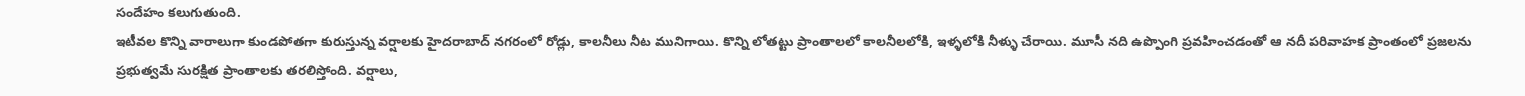సందేహం కలుగుతుంది.
ఇటీవల కొన్ని వారాలుగా కుండపోతగా కురుస్తున్న వర్షాలకు హైదరాబాద్ నగరంలో రోడ్లు, కాలనీలు నీట మునిగాయి. కొన్ని లోతట్టు ప్రాంతాలలో కాలనీలలోకి, ఇళ్ళలోకి నీళ్ళు చేరాయి. మూసీ నది ఉప్పొంగి ప్రవహించడంతో ఆ నదీ పరివాహక ప్రాంతంలో ప్రజలను ప్రభుత్వమే సురక్షిత ప్రాంతాలకు తరలిస్తోంది. వర్షాలు,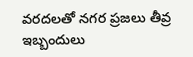వరదలతో నగర ప్రజలు తీవ్ర ఇబ్బందులు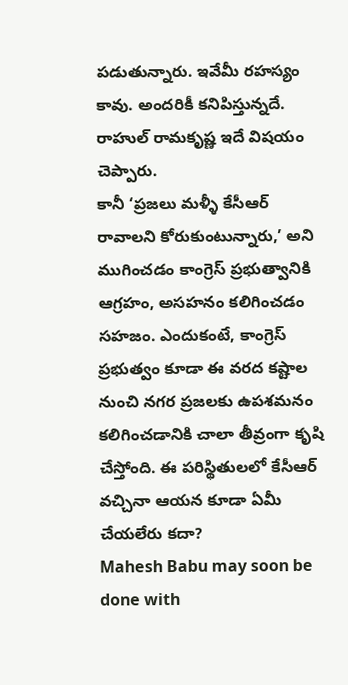పడుతున్నారు. ఇవేమీ రహస్యం కావు. అందరికీ కనిపిస్తున్నదే. రాహుల్ రామకృష్ణ ఇదే విషయం చెప్పారు.
కానీ ‘ప్రజలు మళ్ళీ కేసీఆర్ రావాలని కోరుకుంటున్నారు,’ అని ముగించడం కాంగ్రెస్ ప్రభుత్వానికి ఆగ్రహం, అసహనం కలిగించడం సహజం. ఎందుకంటే, కాంగ్రెస్ ప్రభుత్వం కూడా ఈ వరద కష్టాల నుంచి నగర ప్రజలకు ఉపశమనం కలిగించడానికి చాలా తీవ్రంగా కృషి చేస్తోంది. ఈ పరిస్థితులలో కేసీఆర్ వచ్చినా ఆయన కూడా ఏమీ చేయలేరు కదా?
Mahesh Babu may soon be done with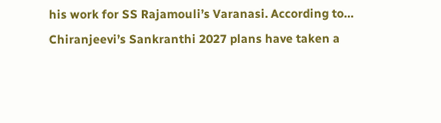his work for SS Rajamouli’s Varanasi. According to…
Chiranjeevi’s Sankranthi 2027 plans have taken a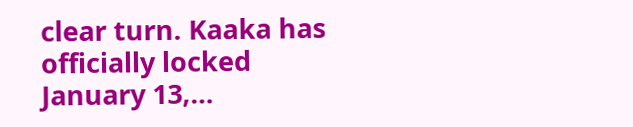clear turn. Kaaka has officially locked January 13,…